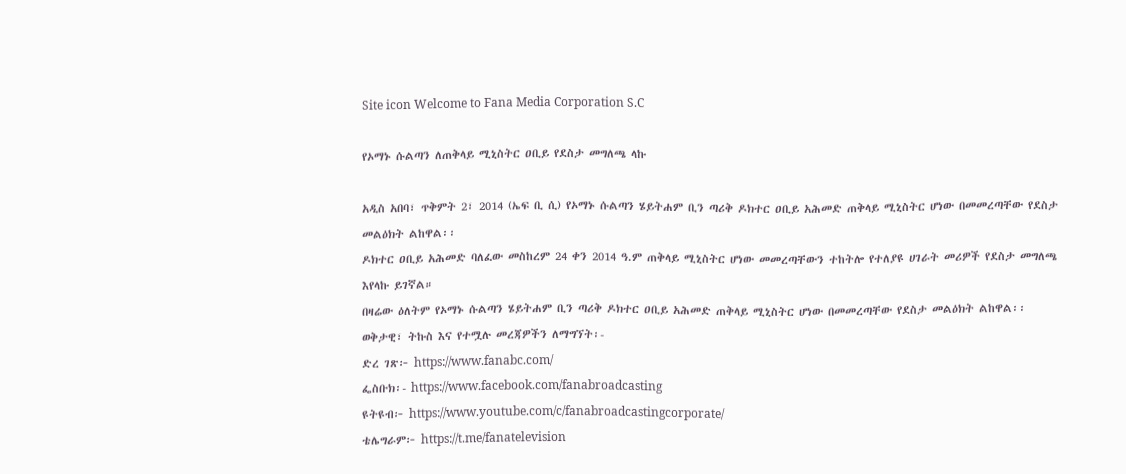Site icon Welcome to Fana Media Corporation S.C

የኦማኑ ሱልጣን ለጠቅላይ ሚኒስትር ዐቢይ የደስታ መግለጫ ላኩ

አዲስ አበባ፣ ጥቅምት 2፣ 2014 (ኤፍ ቢ ሲ) የኦማኑ ሱልጣን ሄይትሐም ቢን ጣሪቅ ዶክተር ዐቢይ አሕመድ ጠቅላይ ሚኒስትር ሆነው በመመረጣቸው የደስታ መልዕክት ልከዋል፡፡
ዶክተር ዐቢይ አሕመድ ባለፈው መስከረም 24 ቀን 2014 ዓ.ም ጠቅላይ ሚኒስትር ሆነው መመረጣቸውን ተከትሎ የተለያዩ ሀገራት መሪዎች የደስታ መግለጫ እየላኩ ይገኛል።
በዛሬው ዕለትም የኦማኑ ሱልጣን ሄይትሐም ቢን ጣሪቅ ዶክተር ዐቢይ አሕመድ ጠቅላይ ሚኒስትር ሆነው በመመረጣቸው የደስታ መልዕክት ልከዋል፡፡
ወቅታዊ፣ ትኩስ እና የተሟሉ መረጃዎችን ለማግኘት፡-
ድረ ገጽ፦ https://www.fanabc.com/
ፌስቡክ፡- https://www.facebook.com/fanabroadcasting
ዩትዩብ፦ https://www.youtube.com/c/fanabroadcastingcorporate/
ቴሌግራም፦ https://t.me/fanatelevision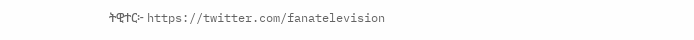ትዊተር፦ https://twitter.com/fanatelevision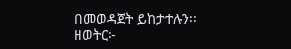በመወዳጀት ይከታተሉን፡፡
ዘወትር፦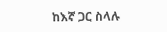ከእኛ ጋር ስላሉ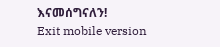እናመሰግናለን!
Exit mobile version